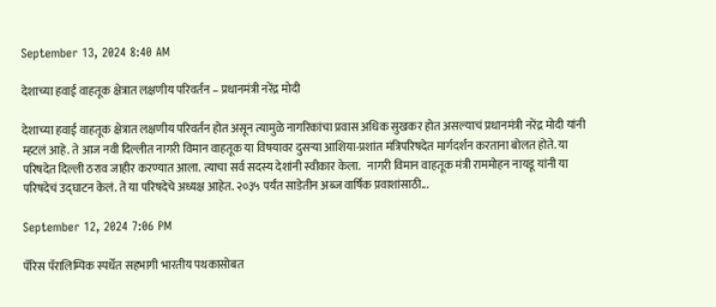September 13, 2024 8:40 AM

देशाच्या हवाई वाहतूक क्षेत्रात लक्षणीय परिवर्तन – प्रधानमंत्री नरेंद्र मोदी

देशाच्या हवाई वाहतूक क्षेत्रात लक्षणीय परिवर्तन होत असून त्यामुळे नागरिकांचा प्रवास अधिक सुखकर होत असल्याचं प्रधानमंत्री नरेंद्र मोदी यांनी म्हटलं आहे. ते आज नवी दिल्लीत नागरी विमान वाहतूक या विषयावर दुसऱ्या आशिया-प्रशांत मंत्रिपरिषदेत मार्गदर्शन करताना बोलत होते. या परिषदेत दिल्ली ठराव जाहीर करण्यात आला. त्याचा सर्व सदस्य देशांनी स्वीकार केला.   नागरी विमान वाहतूक मंत्री राममोहन नायडू यांनी या परिषदेचं उद्घाटन केलं. ते या परिषदेचे अध्यक्ष आहेत. २०३५ पर्यंत साडेतीन अब्ज वार्षिक प्रवाशांसाठी...

September 12, 2024 7:06 PM

पॅरिस पॅरालिम्पिक स्पर्धेत सहभागी भारतीय पथकासोबत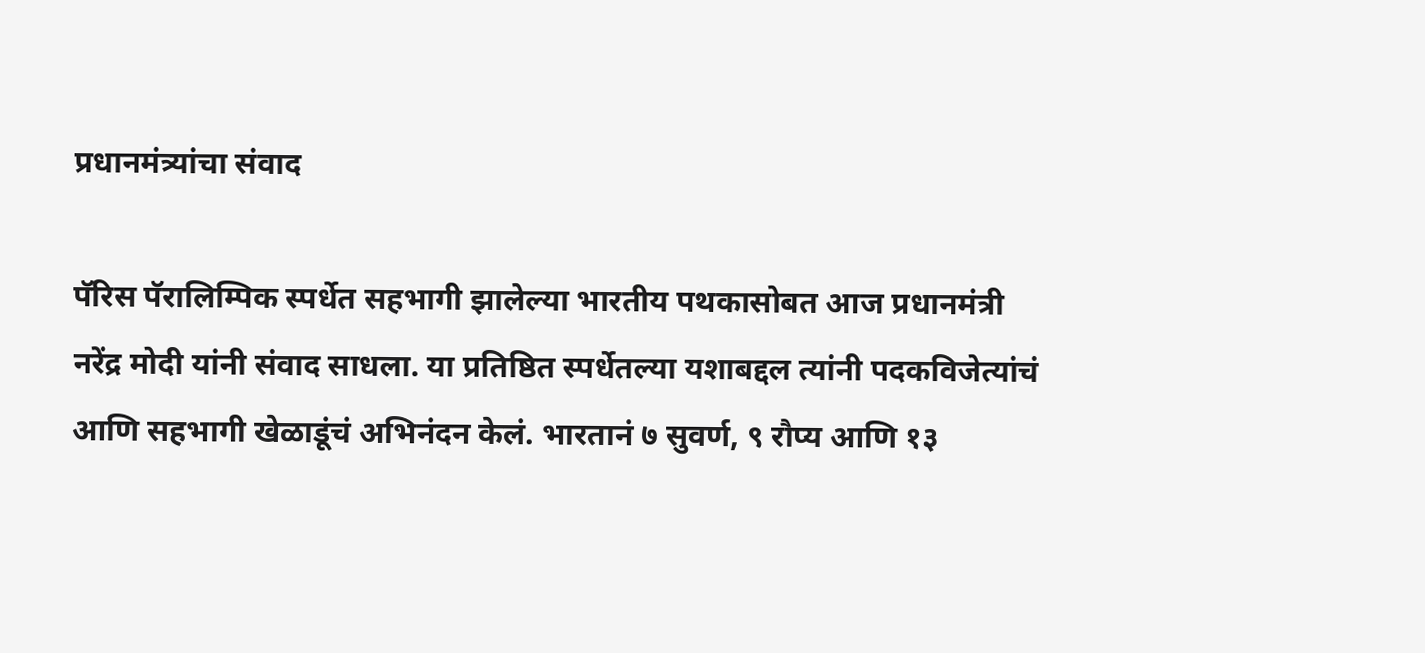प्रधानमंत्र्यांचा संवाद

पॅरिस पॅरालिम्पिक स्पर्धेत सहभागी झालेल्या भारतीय पथकासोबत आज प्रधानमंत्री नरेंद्र मोदी यांनी संवाद साधला. या प्रतिष्ठित स्पर्धेतल्या यशाबद्दल त्यांनी पदकविजेत्यांचं आणि सहभागी खेळाडूंचं अभिनंदन केलं. भारतानं ७ सुवर्ण, ९ रौप्य आणि १३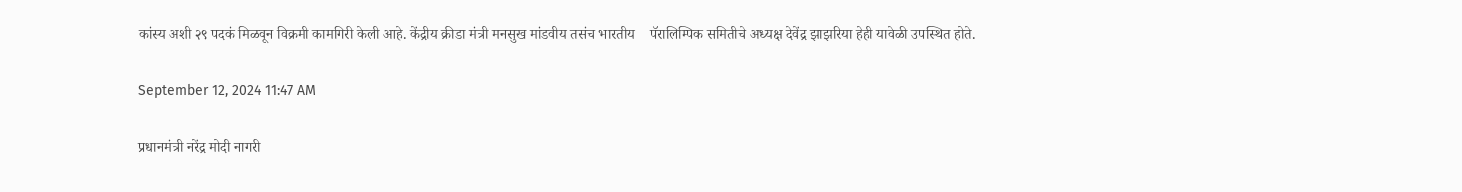कांस्य अशी २९ पदकं मिळवून विक्रमी कामगिरी केली आहे. केंद्रीय क्रीडा मंत्री मनसुख मांडवीय तसंच भारतीय    पॅरालिम्पिक समितीचे अध्यक्ष देवेंद्र झाझरिया हेही यावेळी उपस्थित होते.

September 12, 2024 11:47 AM

प्रधानमंत्री नरेंद्र मोदी नागरी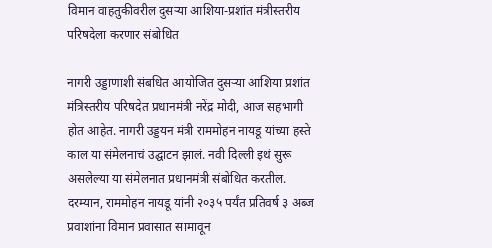विमान वाहतुकीवरील दुसऱ्या आशिया-प्रशांत मंत्रीस्तरीय परिषदेला करणार संबोधित

नागरी उड्डाणाशी संबधित आयोजित दुसऱ्या आशिया प्रशांत मंत्रिस्तरीय परिषदेत प्रधानमंत्री नरेंद्र मोदी, आज सहभागी होत आहेत. नागरी उड्डयन मंत्री राममोहन नायडू यांच्या हस्ते काल या संमेलनाचं उद्घाटन झालं. नवी दिल्ली इथं सुरू असलेल्या या संमेलनात प्रधानमंत्री संबोधित करतील. दरम्यान, राममोहन नायडू यांनी २०३५ पर्यंत प्रतिवर्ष ३ अब्ज प्रवाशांना विमान प्रवासात सामावून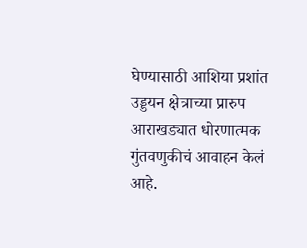घेण्यासाठी आशिया प्रशांत उड्डयन क्षेत्राच्या प्रारुप आराखड्यात धोरणात्मक गुंतवणुकीचं आवाहन केलं आहे.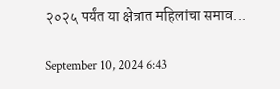२०२५ पर्यंत या क्षेत्रात महिलांचा समाव...

September 10, 2024 6:43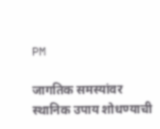PM

जागतिक समस्यांवर स्थानिक उपाय शोधण्याची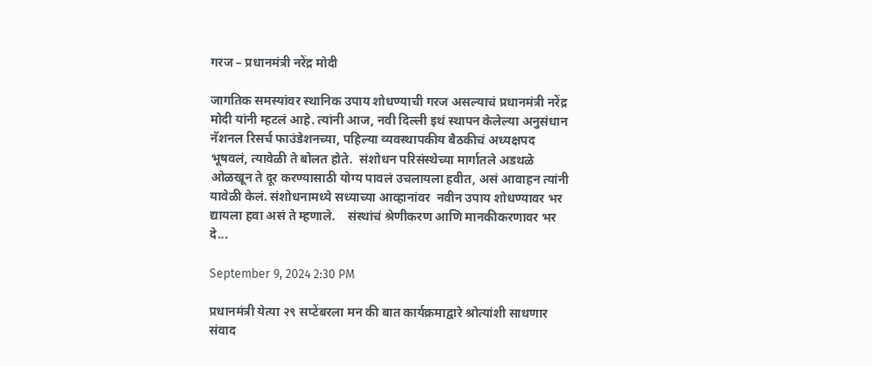गरज – प्रधानमंत्री नरेंद्र मोदी

जागतिक समस्यांवर स्थानिक उपाय शोधण्याची गरज असल्याचं प्रधानमंत्री नरेंद्र मोदी यांनी म्हटलं आहे. त्यांनी आज, नवी दिल्ली इथं स्थापन केलेल्या अनुसंधान नॅशनल रिसर्च फाउंडेशनच्या, पहिल्या व्यवस्थापकीय बैठकीचं अध्यक्षपद भूषवलं, त्यावेळी ते बोलत होते.  संशोधन परिसंस्थेच्या मार्गातले अडथळे ओळखून ते दूर करण्यासाठी योग्य पावलं उचलायला हवीत, असं आवाहन त्यांनी यावेळी केलं. संशोधनामध्ये सध्याच्या आव्हानांवर  नवीन उपाय शोधण्यावर भर द्यायला हवा असं ते म्हणाले.    संस्थांचं श्रेणीकरण आणि मानकीकरणावर भर दे...

September 9, 2024 2:30 PM

प्रधानमंत्री येत्या २९ सप्टेंबरला मन की बात कार्यक्रमाद्वारे श्रोत्यांशी साधणार संवाद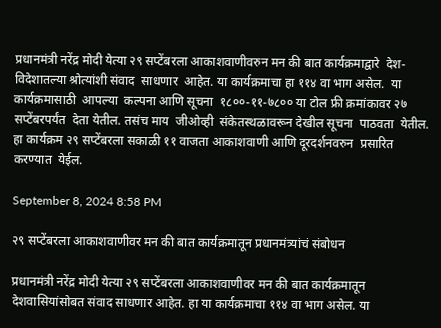प्रधानमंत्री नरेंद्र मोदी येत्या २९ सप्टेंबरला आकाशवाणीवरुन मन की बात कार्यक्रमाद्वारे  देश-विदेशातल्या श्रोत्यांशी संवाद  साधणार  आहेत. या कार्यक्रमाचा हा ११४ वा भाग असेल.  या कार्यक्रमासाठी  आपल्या  कल्पना आणि सूचना  १८००-११-७८०० या टोल फ्री क्रमांकावर २७ सप्टेंबरपर्यंत  देता येतील. तसंच माय  जीओव्ही  संकेतस्थळावरून देखील सूचना  पाठवता  येतील.  हा कार्यक्रम २९ सप्टेंबरला सकाळी ११ वाजता आकाशवाणी आणि दूरदर्शनवरुन  प्रसारित  करण्यात  येईल.

September 8, 2024 8:58 PM

२९ सप्टेंबरला आकाशवाणीवर मन की बात कार्यक्रमातून प्रधानमंत्र्यांचं संबोधन

प्रधानमंत्री नरेंद्र मोदी येत्या २९ सप्टेंबरला आकाशवाणीवर मन की बात कार्यक्रमातून देशवासियांसोबत संवाद साधणार आहेत. हा या कार्यक्रमाचा ११४ वा भाग असेल. या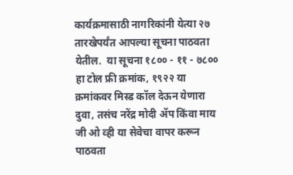कार्यक्रमासाठी नागरिकांनी येत्या २७ तारखेपर्यंत आपल्या सूचना पाठवता येतील.  या सूचना १८०० - ११ - ७८०० हा टोल फ्री क्रमांक, १९२२ या क्रमांकवर मिस्ड कॉल देऊन येणारा दुवा, तसंच नरेंद्र मोदी ॲप किंवा माय जी ओ व्ही या सेवेचा वापर करून पाठवता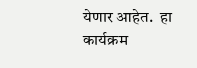येणार आहेत.  हा कार्यक्रम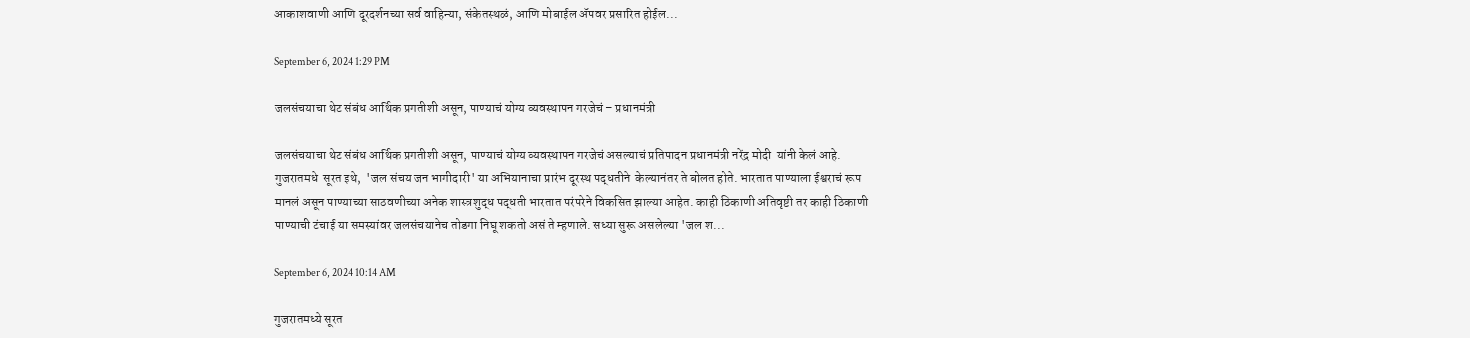आकाशवाणी आणि दूरदर्शनच्या सर्व वाहिन्या, संकेतस्थळं, आणि मोबाईल ॲपवर प्रसारित होईल...

September 6, 2024 1:29 PM

जलसंचयाचा थेट संबंध आर्थिक प्रगतीशी असून, पाण्याचं योग्य व्यवस्थापन गरजेचं – प्रधानमंत्री

जलसंचयाचा थेट संबंध आर्थिक प्रगतीशी असून, पाण्याचं योग्य व्यवस्थापन गरजेचं असल्याचं प्रतिपादन प्रधानमंत्री नरेंद्र मोदी  यांनी केलं आहे. गुजरातमधे  सूरत इथे,  'जल संचय जन भागीदारी' या अभियानाचा प्रारंभ दूरस्थ पद्धतीने  केल्यानंतर ते बोलत होते. भारतात पाण्याला ईश्वराचं रूप मानलं असून पाण्याच्या साठवणीच्या अनेक शास्त्रशुद्ध पद्धती भारतात परंपरेने विकसित झाल्या आहेत. काही ठिकाणी अतिवृष्टी तर काही ठिकाणी पाण्याची टंचाई या समस्यांवर जलसंचयानेच तोडगा निघू शकतो असं ते म्हणाले. सध्या सुरू असलेल्या 'जल श...

September 6, 2024 10:14 AM

गुजरातमध्ये सूरत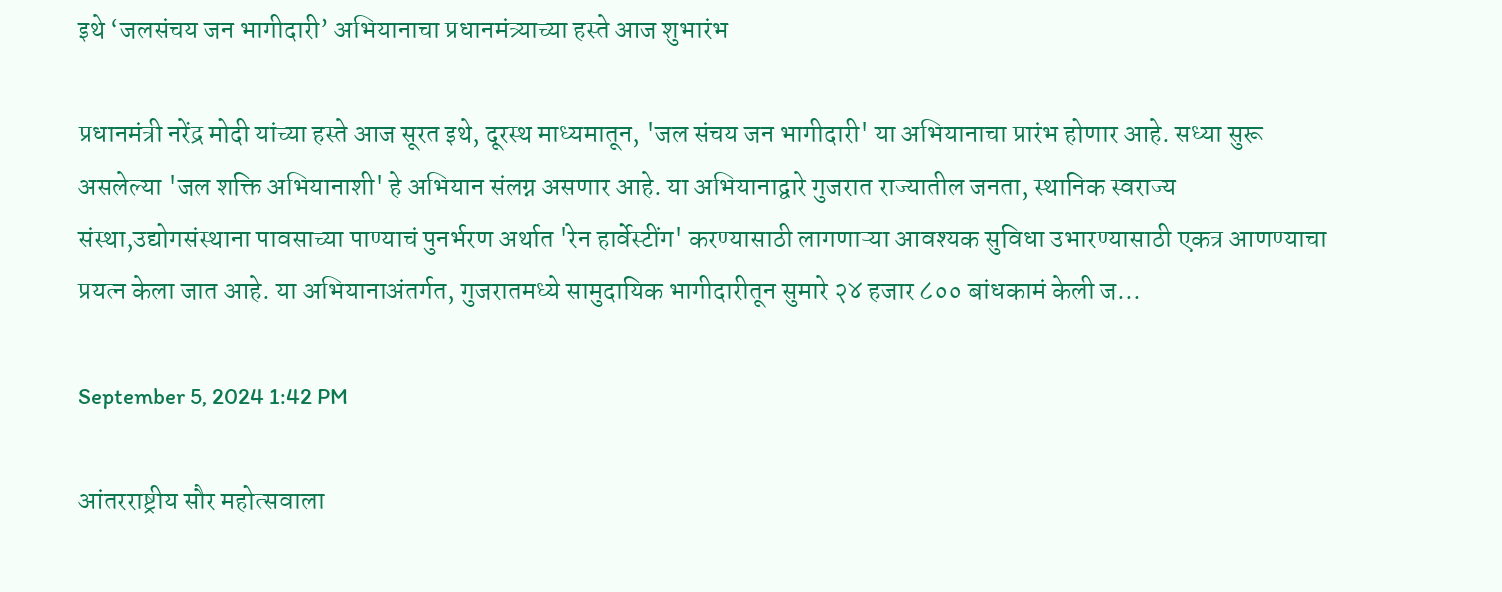इथे ‘जलसंचय जन भागीदारी’ अभियानाचा प्रधानमंत्र्याच्या हस्ते आज शुभारंभ

प्रधानमंत्री नरेंद्र मोदी यांच्या हस्ते आज सूरत इथे, दूरस्थ माध्यमातून, 'जल संचय जन भागीदारी' या अभियानाचा प्रारंभ होणार आहे. सध्या सुरू असलेल्या 'जल शक्ति अभियानाशी' हे अभियान संलग्न असणार आहे. या अभियानाद्वारे गुजरात राज्यातील जनता, स्थानिक स्वराज्य संस्था,उद्योगसंस्थाना पावसाच्या पाण्याचं पुनर्भरण अर्थात 'रेन हार्वेस्टींग' करण्यासाठी लागणाऱ्या आवश्यक सुविधा उभारण्यासाठी एकत्र आणण्याचा प्रयत्न केला जात आहे. या अभियानाअंतर्गत, गुजरातमध्ये सामुदायिक भागीदारीतून सुमारे २४ हजार ८०० बांधकामं केली ज...

September 5, 2024 1:42 PM

आंतरराष्ट्रीय सौर महोत्सवाला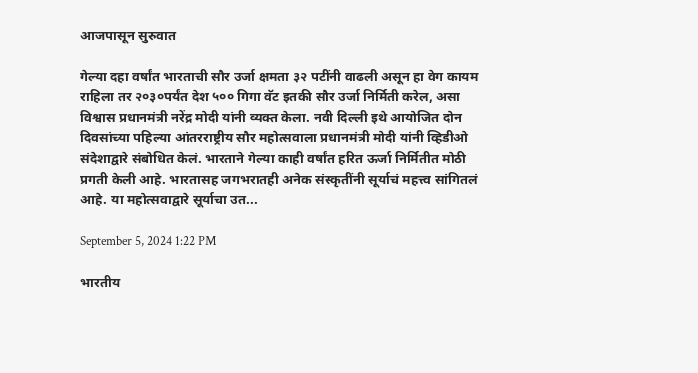आजपासून सुरुवात

गेल्या दहा वर्षांत भारताची सौर उर्जा क्षमता ३२ पटींनी वाढली असून हा वेग कायम राहिला तर २०३०पर्यंत देश ५०० गिगा वॅट इतकी सौर उर्जा निर्मिती करेल, असा विश्वास प्रधानमंत्री नरेंद्र मोदी यांनी व्यक्त केला. नवी दिल्ली इथे आयोजित दोन दिवसांच्या पहिल्या आंतरराष्ट्रीय सौर महोत्सवाला प्रधानमंत्री मोदी यांनी व्हिडीओ संदेशाद्वारे संबोधित केलं. भारताने गेल्या काही वर्षांत हरित ऊर्जा निर्मितीत मोठी प्रगती केली आहे. भारतासह जगभरातही अनेक संस्कृतींनी सूर्याचं महत्त्व सांगितलं आहे. या महोत्सवाद्वारे सूर्याचा उत...

September 5, 2024 1:22 PM

भारतीय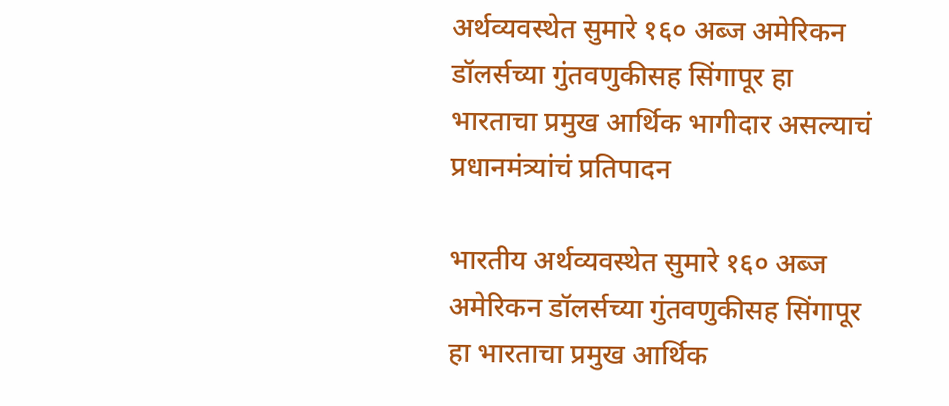अर्थव्यवस्थेत सुमारे १६० अब्ज अमेरिकन डॉलर्सच्या गुंतवणुकीसह सिंगापूर हा भारताचा प्रमुख आर्थिक भागीदार असल्याचं प्रधानमंत्र्यांचं प्रतिपादन

भारतीय अर्थव्यवस्थेत सुमारे १६० अब्ज अमेरिकन डॉलर्सच्या गुंतवणुकीसह सिंगापूर हा भारताचा प्रमुख आर्थिक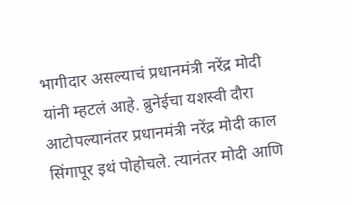भागीदार असल्याचं प्रधानमंत्री नरेंद्र मोदी यांनी म्हटलं आहे. ब्रुनेईचा यशस्वी दौरा आटोपल्यानंतर प्रधानमंत्री नरेंद्र मोदी काल सिंगापूर इथं पोहोचले. त्यानंतर मोदी आणि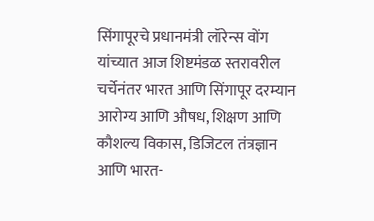सिंगापूरचे प्रधानमंत्री लॉरेन्स वोंग यांच्यात आज शिष्टमंडळ स्तरावरील चर्चेनंतर भारत आणि सिंगापूर दरम्यान आरोग्य आणि औषध, शिक्षण आणि कौशल्य विकास, डिजिटल तंत्रज्ञान आणि भारत-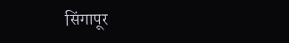सिंगापूर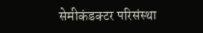सेमीकंडक्टर परिसंस्था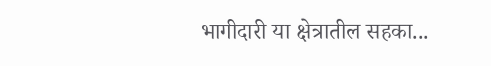भागीदारी या क्षेत्रातील सहका...